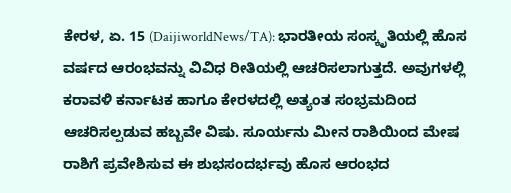ಕೇರಳ, ಏ. 15 (DaijiworldNews/TA): ಭಾರತೀಯ ಸಂಸ್ಕೃತಿಯಲ್ಲಿ ಹೊಸ ವರ್ಷದ ಆರಂಭವನ್ನು ವಿವಿಧ ರೀತಿಯಲ್ಲಿ ಆಚರಿಸಲಾಗುತ್ತದೆ. ಅವುಗಳಲ್ಲಿ ಕರಾವಳಿ ಕರ್ನಾಟಕ ಹಾಗೂ ಕೇರಳದಲ್ಲಿ ಅತ್ಯಂತ ಸಂಭ್ರಮದಿಂದ ಆಚರಿಸಲ್ಪಡುವ ಹಬ್ಬವೇ ವಿಷು. ಸೂರ್ಯನು ಮೀನ ರಾಶಿಯಿಂದ ಮೇಷ ರಾಶಿಗೆ ಪ್ರವೇಶಿಸುವ ಈ ಶುಭಸಂದರ್ಭವು ಹೊಸ ಆರಂಭದ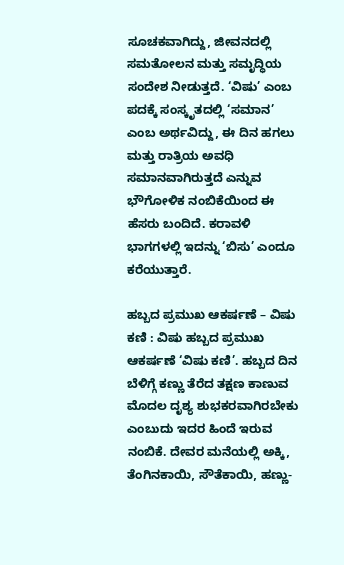ಸೂಚಕವಾಗಿದ್ದು, ಜೀವನದಲ್ಲಿ ಸಮತೋಲನ ಮತ್ತು ಸಮೃದ್ಧಿಯ ಸಂದೇಶ ನೀಡುತ್ತದೆ. ‘ವಿಷು’ ಎಂಬ ಪದಕ್ಕೆ ಸಂಸ್ಕೃತದಲ್ಲಿ ‘ಸಮಾನ’ ಎಂಬ ಅರ್ಥವಿದ್ದು, ಈ ದಿನ ಹಗಲು ಮತ್ತು ರಾತ್ರಿಯ ಅವಧಿ ಸಮಾನವಾಗಿರುತ್ತದೆ ಎನ್ನುವ ಭೌಗೋಳಿಕ ನಂಬಿಕೆಯಿಂದ ಈ ಹೆಸರು ಬಂದಿದೆ. ಕರಾವಳಿ ಭಾಗಗಳಲ್ಲಿ ಇದನ್ನು ‘ಬಿಸು’ ಎಂದೂ ಕರೆಯುತ್ತಾರೆ.

ಹಬ್ಬದ ಪ್ರಮುಖ ಆಕರ್ಷಣೆ – ವಿಷು ಕಣಿ : ವಿಷು ಹಬ್ಬದ ಪ್ರಮುಖ ಆಕರ್ಷಣೆ ‘ವಿಷು ಕಣಿ’. ಹಬ್ಬದ ದಿನ ಬೆಳಿಗ್ಗೆ ಕಣ್ಣು ತೆರೆದ ತಕ್ಷಣ ಕಾಣುವ ಮೊದಲ ದೃಶ್ಯ ಶುಭಕರವಾಗಿರಬೇಕು ಎಂಬುದು ಇದರ ಹಿಂದೆ ಇರುವ ನಂಬಿಕೆ. ದೇವರ ಮನೆಯಲ್ಲಿ ಅಕ್ಕಿ, ತೆಂಗಿನಕಾಯಿ, ಸೌತೆಕಾಯಿ, ಹಣ್ಣು-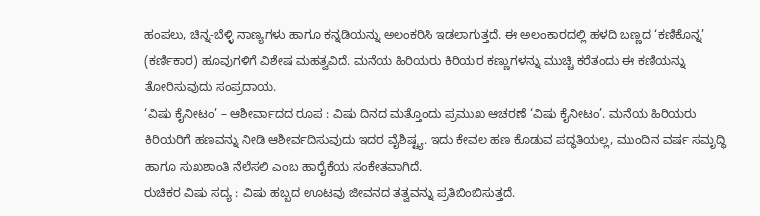ಹಂಪಲು, ಚಿನ್ನ-ಬೆಳ್ಳಿ ನಾಣ್ಯಗಳು ಹಾಗೂ ಕನ್ನಡಿಯನ್ನು ಅಲಂಕರಿಸಿ ಇಡಲಾಗುತ್ತದೆ. ಈ ಅಲಂಕಾರದಲ್ಲಿ ಹಳದಿ ಬಣ್ಣದ ‘ಕಣಿಕೊನ್ನ’ (ಕರ್ಣಿಕಾರ) ಹೂವುಗಳಿಗೆ ವಿಶೇಷ ಮಹತ್ವವಿದೆ. ಮನೆಯ ಹಿರಿಯರು ಕಿರಿಯರ ಕಣ್ಣುಗಳನ್ನು ಮುಚ್ಚಿ ಕರೆತಂದು ಈ ಕಣಿಯನ್ನು ತೋರಿಸುವುದು ಸಂಪ್ರದಾಯ.
‘ವಿಷು ಕೈನೀಟಂ’ – ಆಶೀರ್ವಾದದ ರೂಪ : ವಿಷು ದಿನದ ಮತ್ತೊಂದು ಪ್ರಮುಖ ಆಚರಣೆ ‘ವಿಷು ಕೈನೀಟಂ’. ಮನೆಯ ಹಿರಿಯರು ಕಿರಿಯರಿಗೆ ಹಣವನ್ನು ನೀಡಿ ಆಶೀರ್ವದಿಸುವುದು ಇದರ ವೈಶಿಷ್ಟ್ಯ. ಇದು ಕೇವಲ ಹಣ ಕೊಡುವ ಪದ್ಧತಿಯಲ್ಲ, ಮುಂದಿನ ವರ್ಷ ಸಮೃದ್ಧಿ ಹಾಗೂ ಸುಖಶಾಂತಿ ನೆಲೆಸಲಿ ಎಂಬ ಹಾರೈಕೆಯ ಸಂಕೇತವಾಗಿದೆ.
ರುಚಿಕರ ವಿಷು ಸದ್ಯ : ವಿಷು ಹಬ್ಬದ ಊಟವು ಜೀವನದ ತತ್ವವನ್ನು ಪ್ರತಿಬಿಂಬಿಸುತ್ತದೆ.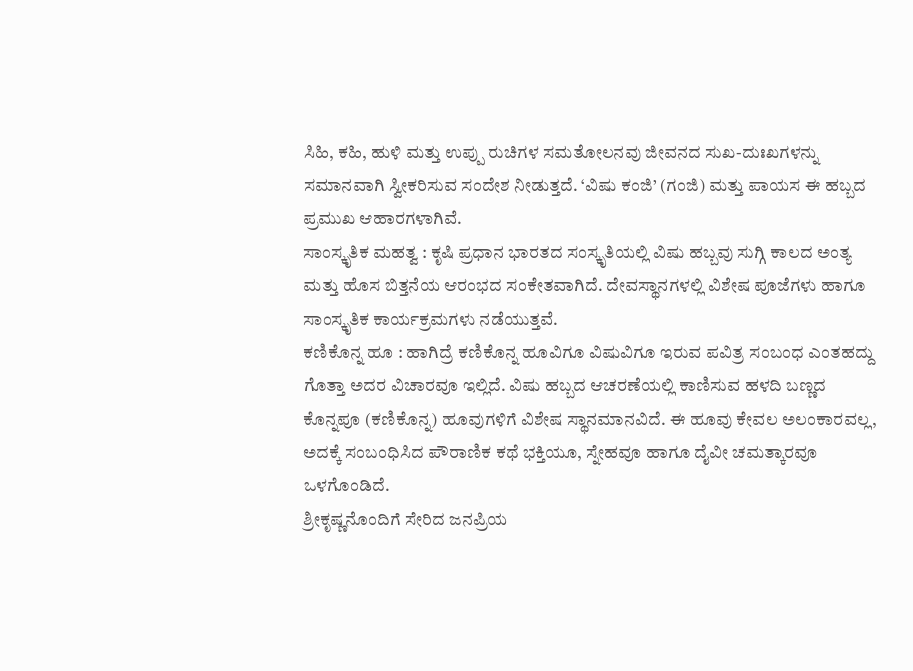ಸಿಹಿ, ಕಹಿ, ಹುಳಿ ಮತ್ತು ಉಪ್ಪು ರುಚಿಗಳ ಸಮತೋಲನವು ಜೀವನದ ಸುಖ-ದುಃಖಗಳನ್ನು ಸಮಾನವಾಗಿ ಸ್ವೀಕರಿಸುವ ಸಂದೇಶ ನೀಡುತ್ತದೆ. ‘ವಿಷು ಕಂಜಿ’ (ಗಂಜಿ) ಮತ್ತು ಪಾಯಸ ಈ ಹಬ್ಬದ ಪ್ರಮುಖ ಆಹಾರಗಳಾಗಿವೆ.
ಸಾಂಸ್ಕೃತಿಕ ಮಹತ್ವ : ಕೃಷಿ ಪ್ರಧಾನ ಭಾರತದ ಸಂಸ್ಕೃತಿಯಲ್ಲಿ ವಿಷು ಹಬ್ಬವು ಸುಗ್ಗಿ ಕಾಲದ ಅಂತ್ಯ ಮತ್ತು ಹೊಸ ಬಿತ್ತನೆಯ ಆರಂಭದ ಸಂಕೇತವಾಗಿದೆ. ದೇವಸ್ಥಾನಗಳಲ್ಲಿ ವಿಶೇಷ ಪೂಜೆಗಳು ಹಾಗೂ ಸಾಂಸ್ಕೃತಿಕ ಕಾರ್ಯಕ್ರಮಗಳು ನಡೆಯುತ್ತವೆ.
ಕಣಿಕೊನ್ನ ಹೂ : ಹಾಗಿದ್ರೆ ಕಣಿಕೊನ್ನ ಹೂವಿಗೂ ವಿಷುವಿಗೂ ಇರುವ ಪವಿತ್ರ ಸಂಬಂಧ ಎಂತಹದ್ದು ಗೊತ್ತಾ ಅದರ ವಿಚಾರವೂ ಇಲ್ಲಿದೆ. ವಿಷು ಹಬ್ಬದ ಆಚರಣೆಯಲ್ಲಿ ಕಾಣಿಸುವ ಹಳದಿ ಬಣ್ಣದ ಕೊನ್ನಪೂ (ಕಣಿಕೊನ್ನ) ಹೂವುಗಳಿಗೆ ವಿಶೇಷ ಸ್ಥಾನಮಾನವಿದೆ. ಈ ಹೂವು ಕೇವಲ ಅಲಂಕಾರವಲ್ಲ, ಅದಕ್ಕೆ ಸಂಬಂಧಿಸಿದ ಪೌರಾಣಿಕ ಕಥೆ ಭಕ್ತಿಯೂ, ಸ್ನೇಹವೂ ಹಾಗೂ ದೈವೀ ಚಮತ್ಕಾರವೂ ಒಳಗೊಂಡಿದೆ.
ಶ್ರೀಕೃಷ್ಣನೊಂದಿಗೆ ಸೇರಿದ ಜನಪ್ರಿಯ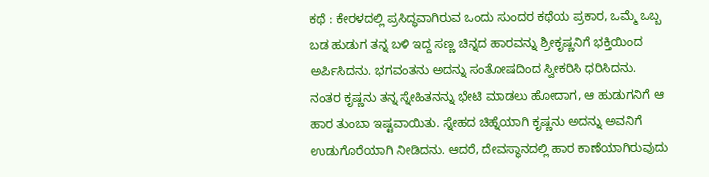ಕಥೆ : ಕೇರಳದಲ್ಲಿ ಪ್ರಸಿದ್ಧವಾಗಿರುವ ಒಂದು ಸುಂದರ ಕಥೆಯ ಪ್ರಕಾರ, ಒಮ್ಮೆ ಒಬ್ಬ ಬಡ ಹುಡುಗ ತನ್ನ ಬಳಿ ಇದ್ದ ಸಣ್ಣ ಚಿನ್ನದ ಹಾರವನ್ನು ಶ್ರೀಕೃಷ್ಣನಿಗೆ ಭಕ್ತಿಯಿಂದ ಅರ್ಪಿಸಿದನು. ಭಗವಂತನು ಅದನ್ನು ಸಂತೋಷದಿಂದ ಸ್ವೀಕರಿಸಿ ಧರಿಸಿದನು.
ನಂತರ ಕೃಷ್ಣನು ತನ್ನ ಸ್ನೇಹಿತನನ್ನು ಭೇಟಿ ಮಾಡಲು ಹೋದಾಗ, ಆ ಹುಡುಗನಿಗೆ ಆ ಹಾರ ತುಂಬಾ ಇಷ್ಟವಾಯಿತು. ಸ್ನೇಹದ ಚಿಹ್ನೆಯಾಗಿ ಕೃಷ್ಣನು ಅದನ್ನು ಅವನಿಗೆ ಉಡುಗೊರೆಯಾಗಿ ನೀಡಿದನು. ಆದರೆ, ದೇವಸ್ಥಾನದಲ್ಲಿ ಹಾರ ಕಾಣೆಯಾಗಿರುವುದು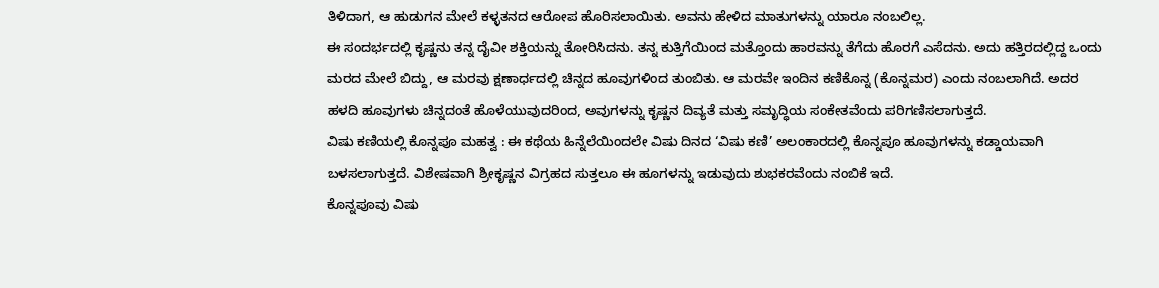ತಿಳಿದಾಗ, ಆ ಹುಡುಗನ ಮೇಲೆ ಕಳ್ಳತನದ ಆರೋಪ ಹೊರಿಸಲಾಯಿತು. ಅವನು ಹೇಳಿದ ಮಾತುಗಳನ್ನು ಯಾರೂ ನಂಬಲಿಲ್ಲ.
ಈ ಸಂದರ್ಭದಲ್ಲಿ ಕೃಷ್ಣನು ತನ್ನ ದೈವೀ ಶಕ್ತಿಯನ್ನು ತೋರಿಸಿದನು. ತನ್ನ ಕುತ್ತಿಗೆಯಿಂದ ಮತ್ತೊಂದು ಹಾರವನ್ನು ತೆಗೆದು ಹೊರಗೆ ಎಸೆದನು. ಅದು ಹತ್ತಿರದಲ್ಲಿದ್ದ ಒಂದು ಮರದ ಮೇಲೆ ಬಿದ್ದು, ಆ ಮರವು ಕ್ಷಣಾರ್ಧದಲ್ಲಿ ಚಿನ್ನದ ಹೂವುಗಳಿಂದ ತುಂಬಿತು. ಆ ಮರವೇ ಇಂದಿನ ಕಣಿಕೊನ್ನ (ಕೊನ್ನಮರ) ಎಂದು ನಂಬಲಾಗಿದೆ. ಅದರ ಹಳದಿ ಹೂವುಗಳು ಚಿನ್ನದಂತೆ ಹೊಳೆಯುವುದರಿಂದ, ಅವುಗಳನ್ನು ಕೃಷ್ಣನ ದಿವ್ಯತೆ ಮತ್ತು ಸಮೃದ್ಧಿಯ ಸಂಕೇತವೆಂದು ಪರಿಗಣಿಸಲಾಗುತ್ತದೆ.
ವಿಷು ಕಣಿಯಲ್ಲಿ ಕೊನ್ನಪೂ ಮಹತ್ವ : ಈ ಕಥೆಯ ಹಿನ್ನೆಲೆಯಿಂದಲೇ ವಿಷು ದಿನದ ‘ವಿಷು ಕಣಿ’ ಅಲಂಕಾರದಲ್ಲಿ ಕೊನ್ನಪೂ ಹೂವುಗಳನ್ನು ಕಡ್ಡಾಯವಾಗಿ ಬಳಸಲಾಗುತ್ತದೆ. ವಿಶೇಷವಾಗಿ ಶ್ರೀಕೃಷ್ಣನ ವಿಗ್ರಹದ ಸುತ್ತಲೂ ಈ ಹೂಗಳನ್ನು ಇಡುವುದು ಶುಭಕರವೆಂದು ನಂಬಿಕೆ ಇದೆ.
ಕೊನ್ನಪೂವು ವಿಷು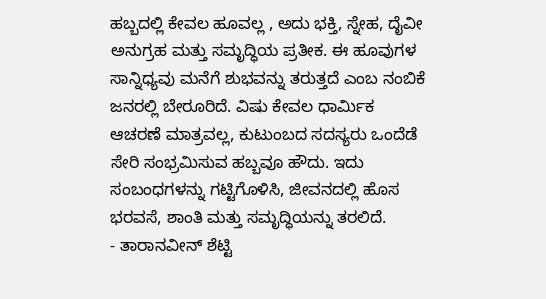ಹಬ್ಬದಲ್ಲಿ ಕೇವಲ ಹೂವಲ್ಲ , ಅದು ಭಕ್ತಿ, ಸ್ನೇಹ, ದೈವೀ ಅನುಗ್ರಹ ಮತ್ತು ಸಮೃದ್ಧಿಯ ಪ್ರತೀಕ. ಈ ಹೂವುಗಳ ಸಾನ್ನಿಧ್ಯವು ಮನೆಗೆ ಶುಭವನ್ನು ತರುತ್ತದೆ ಎಂಬ ನಂಬಿಕೆ ಜನರಲ್ಲಿ ಬೇರೂರಿದೆ. ವಿಷು ಕೇವಲ ಧಾರ್ಮಿಕ ಆಚರಣೆ ಮಾತ್ರವಲ್ಲ, ಕುಟುಂಬದ ಸದಸ್ಯರು ಒಂದೆಡೆ ಸೇರಿ ಸಂಭ್ರಮಿಸುವ ಹಬ್ಬವೂ ಹೌದು. ಇದು ಸಂಬಂಧಗಳನ್ನು ಗಟ್ಟಿಗೊಳಿಸಿ, ಜೀವನದಲ್ಲಿ ಹೊಸ ಭರವಸೆ, ಶಾಂತಿ ಮತ್ತು ಸಮೃದ್ಧಿಯನ್ನು ತರಲಿದೆ.
- ತಾರಾನವೀನ್ ಶೆಟ್ಟಿ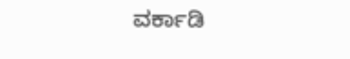ವರ್ಕಾಡಿ